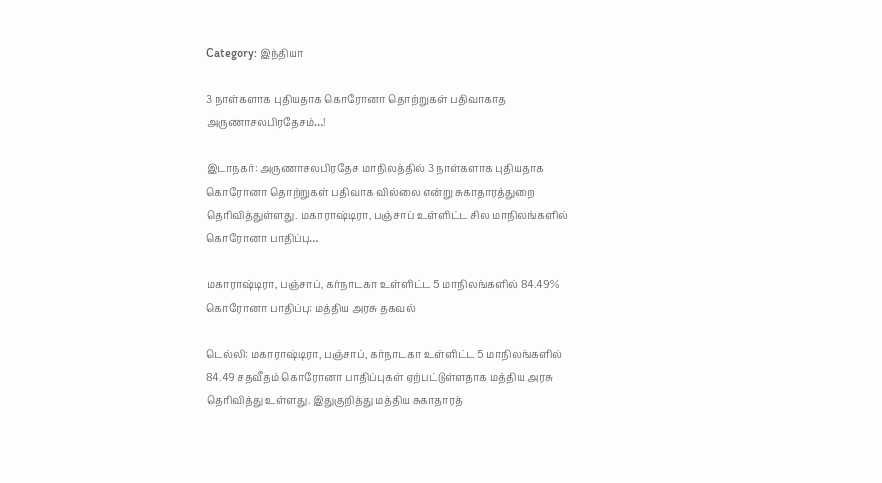Category: இந்தியா

3 நாள்களாக புதியதாக கொரோனா தொற்றுகள் பதிவாகாத அருணாசலபிரதேசம்…!

இடாநகர்: அருணாசலபிரதேச மாநிலத்தில் 3 நாள்களாக புதியதாக கொரோனா தொற்றுகள் பதிவாக வில்லை என்று சுகாதாரத்துறை தெரிவித்துள்ளது. மகாராஷ்டிரா, பஞ்சாப் உள்ளிட்ட சில மாநிலங்களில் கொரோனா பாதிப்பு…

மகாராஷ்டிரா, பஞ்சாப், கர்நாடகா உள்ளிட்ட 5 மாநிலங்களில் 84.49% கொரோனா பாதிப்பு: மத்திய அரசு தகவல்

டெல்லி: மகாராஷ்டிரா, பஞ்சாப், கர்நாடகா உள்ளிட்ட 5 மாநிலங்களில் 84.49 சதவீதம் கொரோனா பாதிப்புகள் ஏற்பட்டுள்ளதாக மத்திய அரசு தெரிவித்து உள்ளது. இதுகுறித்து மத்திய சுகாதாரத்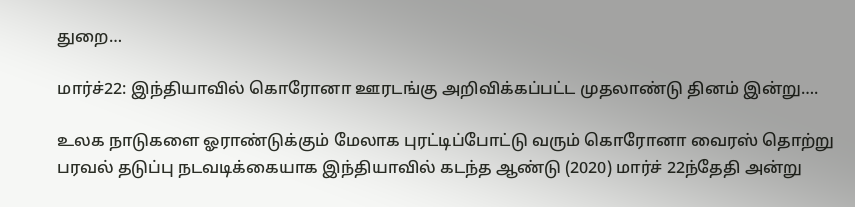துறை…

மார்ச்22: இந்தியாவில் கொரோனா ஊரடங்கு அறிவிக்கப்பட்ட முதலாண்டு தினம் இன்று….

உலக நாடுகளை ஓராண்டுக்கும் மேலாக புரட்டிப்போட்டு வரும் கொரோனா வைரஸ் தொற்று பரவல் தடுப்பு நடவடிக்கையாக இந்தியாவில் கடந்த ஆண்டு (2020) மார்ச் 22ந்தேதி அன்று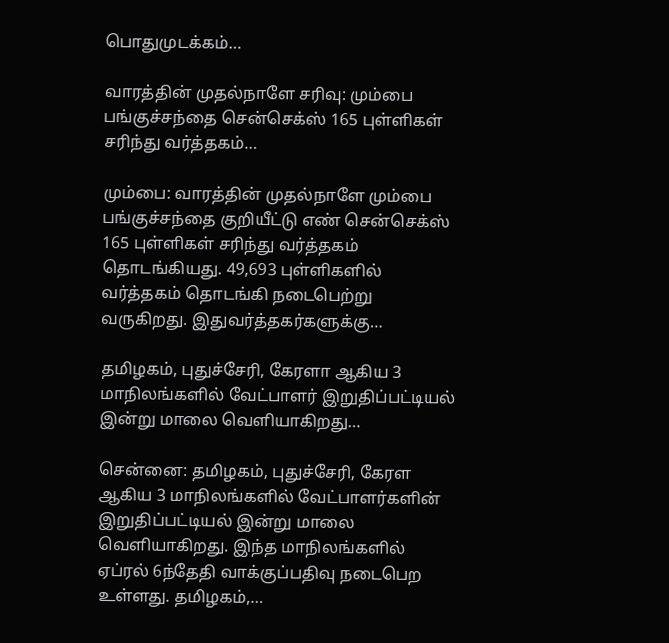பொதுமுடக்கம்…

வாரத்தின் முதல்நாளே சரிவு: மும்பை பங்குச்சந்தை சென்செக்ஸ் 165 புள்ளிகள் சரிந்து வர்த்தகம்…

மும்பை: வாரத்தின் முதல்நாளே மும்பை பங்குச்சந்தை குறியீட்டு எண் சென்செக்ஸ் 165 புள்ளிகள் சரிந்து வர்த்தகம் தொடங்கியது. 49,693 புள்ளிகளில் வர்த்தகம் தொடங்கி நடைபெற்று வருகிறது. இதுவர்த்தகர்களுக்கு…

தமிழகம், புதுச்சேரி, கேரளா ஆகிய 3 மாநிலங்களில் வேட்பாளர் இறுதிப்பட்டியல் இன்று மாலை வெளியாகிறது…

சென்னை: தமிழகம், புதுச்சேரி, கேரள ஆகிய 3 மாநிலங்களில் வேட்பாளர்களின் இறுதிப்பட்டியல் இன்று மாலை வெளியாகிறது. இந்த மாநிலங்களில் ஏப்ரல் 6ந்தேதி வாக்குப்பதிவு நடைபெற உள்ளது. தமிழகம்,…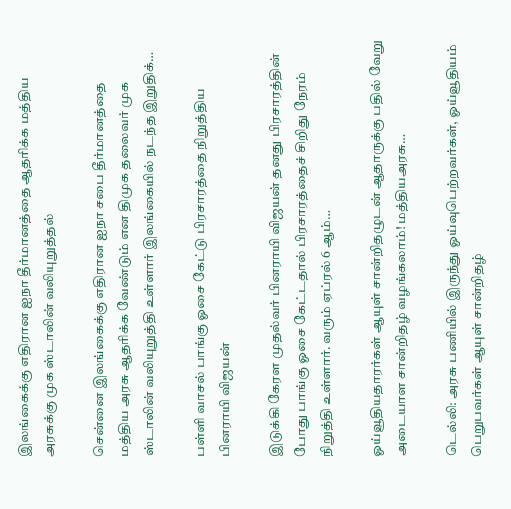இலங்கைக்கு எதிரான ஐநா தீர்மானத்தை ஆதரிக்க மத்திய அரசுக்கு முக ஸ்டாலின் வலியுறுத்தல்

சென்னை இலங்கைக்கு எதிரான ஐநா சபை தீர்மானத்தை மத்திய அரசு ஆதரிக்க வேண்டும் என திமுக தலைவர் முக ஸ்டாலின் வலியுறுத்தி உள்ளார் இலங்கையில் நடந்த இறுதிக்…

பள்ளி வாசல் பாங்கு ஓசை கேட்டு பிரசாரத்தை நிறுத்திய பினராயி விஜயன்

இடுக்கி கேரள முதல்வர் பினராயி விஜயன் தனது பிரசாரத்தின் போது பாங்கு ஓசை கேட்டதால் பிரசாரத்தைச் சிறிது நேரம் நிறுத்தி உள்ளார். வரும் ஏப்ரல் 6 ஆம்…

ஓய்வூதியதாரர்கள் ஆயுள் சான்றிதழுடன் ஆதாருக்கு பதில் வேறு அடையாள சான்றிதழ் வழங்கலாம்! மத்தியஅரசு…

டெல்லி: அரசு பணியில் இருந்து ஓய்வுபெற்றவர்கள், ஓய்வூதியம் பெறுபவர்கள் ஆயுள் சான்றிதழ்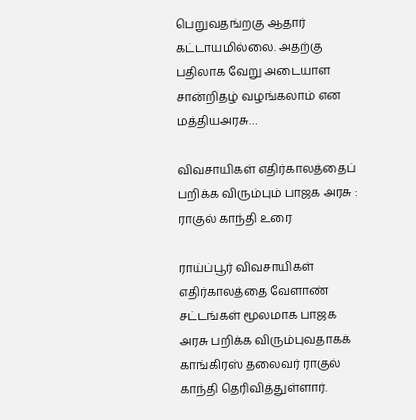பெறுவதங்றகு ஆதார் கட்டாயமில்லை. அதற்கு பதிலாக வேறு அடையாள சான்றிதழ் வழங்கலாம் என மத்தியஅரசு…

விவசாயிகள் எதிர்காலத்தைப் பறிக்க விரும்பும் பாஜக அரசு : ராகுல் காந்தி உரை

ராய்ப்பூர் விவசாயிகள் எதிர்காலத்தை வேளாண் சட்டங்கள் மூலமாக பாஜக அரசு பறிக்க விரும்புவதாகக் காங்கிரஸ் தலைவர் ராகுல் காந்தி தெரிவித்துள்ளார்.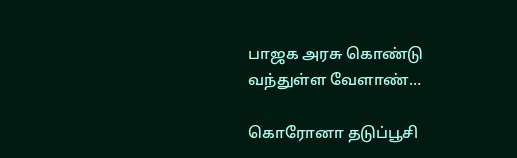பாஜக அரசு கொண்டு வந்துள்ள வேளாண்…

கொரோனா தடுப்பூசி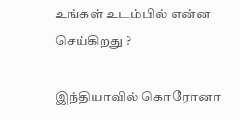உங்கள் உடம்பில் என்ன செய்கிறது ?

இந்தியாவில் கொரோனா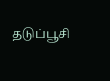தடுப்பூசி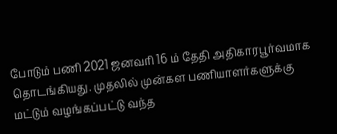போடும் பணி 2021 ஜனவரி 16 ம் தேதி அதிகாரபூர்வமாக தொடங்கியது. முதலில் முன்கள பணியாளர்களுக்கு மட்டும் வழங்கப்பட்டு வந்த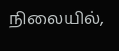நிலையில்,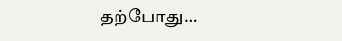தற்போது…